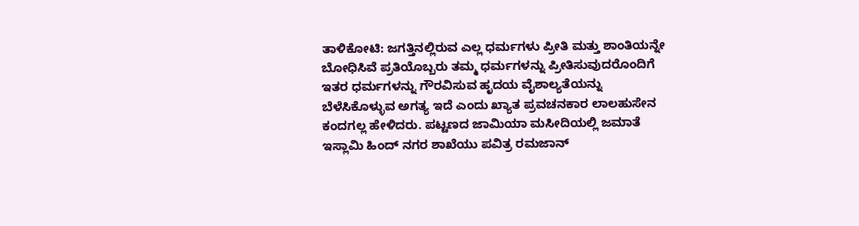ತಾಳಿಕೋಟಿ: ಜಗತ್ತಿನಲ್ಲಿರುವ ಎಲ್ಲ ಧರ್ಮಗಳು ಪ್ರೀತಿ ಮತ್ತು ಶಾಂತಿಯನ್ನೇ ಬೋಧಿಸಿವೆ ಪ್ರತಿಯೊಬ್ಬರು ತಮ್ಮ ಧರ್ಮಗಳನ್ನು ಪ್ರೀತಿಸುವುದರೊಂದಿಗೆ ಇತರ ಧರ್ಮಗಳನ್ನು ಗೌರವಿಸುವ ಹೃದಯ ವೈಶಾಲ್ಯತೆಯನ್ನು ಬೆಳೆಸಿಕೊಳ್ಳುವ ಅಗತ್ಯ ಇದೆ ಎಂದು ಖ್ಯಾತ ಪ್ರವಚನಕಾರ ಲಾಲಹುಸೇನ ಕಂದಗಲ್ಲ ಹೇಳಿದರು. ಪಟ್ಟಣದ ಜಾಮಿಯಾ ಮಸೀದಿಯಲ್ಲಿ ಜಮಾತೆ ಇಸ್ಲಾಮಿ ಹಿಂದ್ ನಗರ ಶಾಖೆಯು ಪವಿತ್ರ ರಮಜಾನ್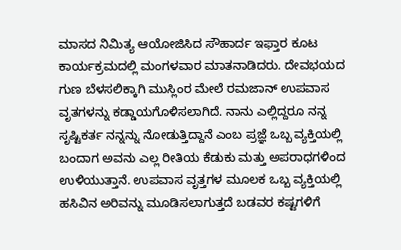ಮಾಸದ ನಿಮಿತ್ಯ ಆಯೋಜಿಸಿದ ಸೌಹಾರ್ದ ಇಫ್ತಾರ ಕೂಟ ಕಾರ್ಯಕ್ರಮದಲ್ಲಿ ಮಂಗಳವಾರ ಮಾತನಾಡಿದರು. ದೇವಭಯದ ಗುಣ ಬೆಳಸಲಿಕ್ಕಾಗಿ ಮುಸ್ಲಿಂರ ಮೇಲೆ ರಮಜಾನ್ ಉಪವಾಸ ವೃತಗಳನ್ನು ಕಡ್ಡಾಯಗೊಳಿಸಲಾಗಿದೆ. ನಾನು ಎಲ್ಲಿದ್ದರೂ ನನ್ನ ಸೃಷ್ಟಿಕರ್ತ ನನ್ನನ್ನು ನೋಡುತ್ತಿದ್ದಾನೆ ಎಂಬ ಪ್ರಜ್ಞೆ ಒಬ್ಬ ವ್ಯಕ್ತಿಯಲ್ಲಿ ಬಂದಾಗ ಅವನು ಎಲ್ಲ ರೀತಿಯ ಕೆಡುಕು ಮತ್ತು ಅಪರಾಧಗಳಿಂದ ಉಳಿಯುತ್ತಾನೆ. ಉಪವಾಸ ವೃತ್ತಗಳ ಮೂಲಕ ಒಬ್ಬ ವ್ಯಕ್ತಿಯಲ್ಲಿ ಹಸಿವಿನ ಅರಿವನ್ನು ಮೂಡಿಸಲಾಗುತ್ತದೆ ಬಡವರ ಕಷ್ಟಗಳಿಗೆ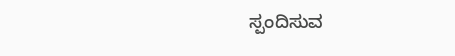ಸ್ಪಂದಿಸುವ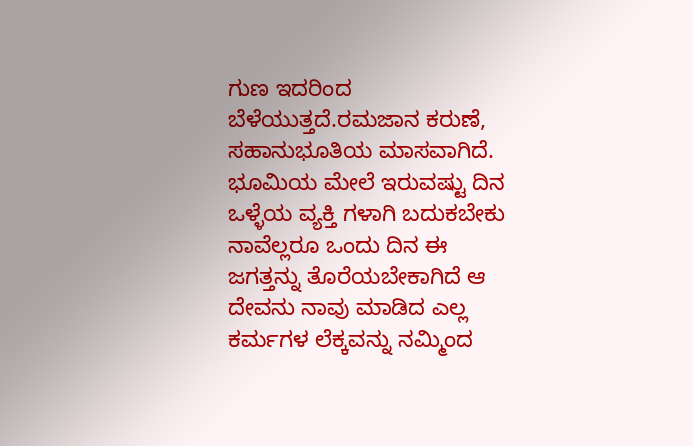ಗುಣ ಇದರಿಂದ ಬೆಳೆಯುತ್ತದೆ.ರಮಜಾನ ಕರುಣೆ, ಸಹಾನುಭೂತಿಯ ಮಾಸವಾಗಿದೆ. ಭೂಮಿಯ ಮೇಲೆ ಇರುವಷ್ಟು ದಿನ ಒಳ್ಳೆಯ ವ್ಯಕ್ತಿ ಗಳಾಗಿ ಬದುಕಬೇಕು ನಾವೆಲ್ಲರೂ ಒಂದು ದಿನ ಈ ಜಗತ್ತನ್ನು ತೊರೆಯಬೇಕಾಗಿದೆ ಆ ದೇವನು ನಾವು ಮಾಡಿದ ಎಲ್ಲ ಕರ್ಮಗಳ ಲೆಕ್ಕವನ್ನು ನಮ್ಮಿಂದ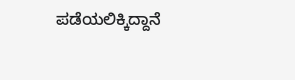ಪಡೆಯಲಿಕ್ಕಿದ್ದಾನೆ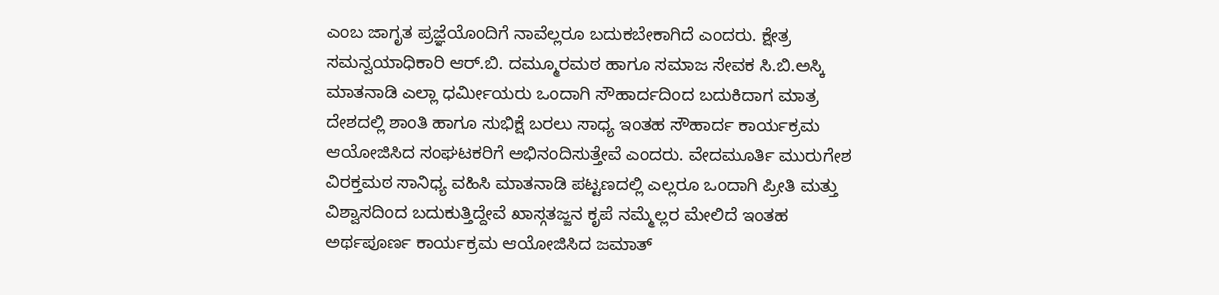ಎಂಬ ಜಾಗೃತ ಪ್ರಜ್ಞೆಯೊಂದಿಗೆ ನಾವೆಲ್ಲರೂ ಬದುಕಬೇಕಾಗಿದೆ ಎಂದರು. ಕ್ಷೇತ್ರ ಸಮನ್ವಯಾಧಿಕಾರಿ ಆರ್.ಬಿ. ದಮ್ಮೂರಮಠ ಹಾಗೂ ಸಮಾಜ ಸೇವಕ ಸಿ.ಬಿ.ಅಸ್ಕಿ ಮಾತನಾಡಿ ಎಲ್ಲಾ ಧರ್ಮೀಯರು ಒಂದಾಗಿ ಸೌಹಾರ್ದದಿಂದ ಬದುಕಿದಾಗ ಮಾತ್ರ ದೇಶದಲ್ಲಿ ಶಾಂತಿ ಹಾಗೂ ಸುಭಿಕ್ಷೆ ಬರಲು ಸಾಧ್ಯ ಇಂತಹ ಸೌಹಾರ್ದ ಕಾರ್ಯಕ್ರಮ ಆಯೋಜಿಸಿದ ಸಂಘಟಕರಿಗೆ ಅಭಿನಂದಿಸುತ್ತೇವೆ ಎಂದರು. ವೇದಮೂರ್ತಿ ಮುರುಗೇಶ ವಿರಕ್ತಮಠ ಸಾನಿಧ್ಯ ವಹಿಸಿ ಮಾತನಾಡಿ ಪಟ್ಟಣದಲ್ಲಿ ಎಲ್ಲರೂ ಒಂದಾಗಿ ಪ್ರೀತಿ ಮತ್ತು ವಿಶ್ವಾಸದಿಂದ ಬದುಕುತ್ತಿದ್ದೇವೆ ಖಾಸ್ಗತಜ್ಜನ ಕೃಪೆ ನಮ್ಮೆಲ್ಲರ ಮೇಲಿದೆ ಇಂತಹ ಅರ್ಥಪೂರ್ಣ ಕಾರ್ಯಕ್ರಮ ಆಯೋಜಿಸಿದ ಜಮಾತ್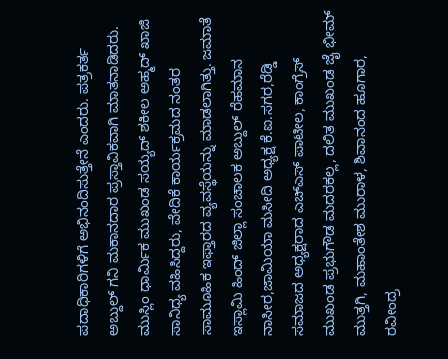ಪದಾಧಿಕಾರಿಗಳಿಗೆ ಅಭಿನಂದಿಸುತ್ತೇನೆ ಎಂದರು. ಪತ್ರಕರ್ತ ಅಬ್ದುಲ್ ಗನಿ ಮಕಾನದಾರ ಪ್ರಸ್ತಾವಿಕವಾಗಿ ಮಾತನಾಡಿದರು. ಮುಸ್ಲಿಂ ಧಾರ್ಮಿಕ ಮುಖಂಡ ಸಯ್ಯದ್ ಶಕೀಲ ಅಹ್ಮದ್ ಖಾಜಿ ಸಾನಿಧ್ಯ ವಹಿಸಿದ್ದರು, ವೇದಿಕೆ ಕಾರ್ಯಕ್ರಮದ ನಂತರ ಸಾಮೂಹಿಕ ಇಫ್ತಾರದ ವ್ಯವಸ್ಥೆಯನ್ನು ಮಾಡಲಾಗಿತ್ತು. ಜಮಾತೆ ಇಸ್ಲಾಮಿ ಹಿಂದ್ ಜಿಲ್ಲಾ ಸಂಚಾಲಕ ಅಬ್ದುಲ್ ರೆಹಮಾನ ನಾಸೀರ,ಜಾಮಿಯಾ ಮಸೀದಿ ಅಧ್ಯಕ್ಷ ಕೆ.ಐ.ಸಗರ,ರೆಡ್ಡಿ ಸಮಾಜದ ಅಧ್ಯಕ್ಷರಾದ ಎಚ್ಎಸ್ ಪಾಟೀಲ, ಕಾಂಗ್ರೆಸ್ ಮುಖಂಡ ಪ್ರಭುಗೌಡ ಮದರಕಲ್ಲ, ದಲಿತ ಮುಖಂಡ ಜೈ ಭೀಮ್ ಮುತ್ತಗಿ, ಮಹಾಂತೇಶ ಮುರಾಳ, ಶಿವಾನಂದ ಹೂಗಾರ, ರವೀಂದ್ರ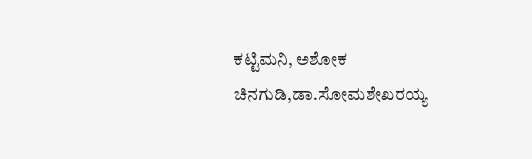ಕಟ್ಟಿಮನಿ, ಅಶೋಕ ಚಿನಗುಡಿ,ಡಾ.ಸೋಮಶೇಖರಯ್ಯ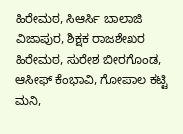ಹಿರೇಮಠ, ಸಿಆರ್ಸಿ ಬಾಲಾಜಿ ವಿಜಾಪುರ, ಶಿಕ್ಷಕ ರಾಜಶೇಖರ ಹಿರೇಮಠ, ಸುರೇಶ ಬೀರಗೊಂಡ, ಆಸೀಫ್ ಕೆಂಭಾವಿ, ಗೋಪಾಲ ಕಟ್ಟಿ ಮನಿ,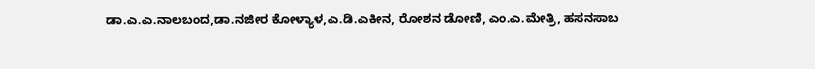ಡಾ.ಎ.ಎ.ನಾಲಬಂದ,ಡಾ.ನಜೀರ ಕೋಳ್ಯಾಳ,ಎ.ಡಿ.ಎಕೀನ, ರೋಶನ ಡೋಣಿ, ಎಂ.ಎ.ಮೇತ್ರಿ, ಹಸನಸಾಬ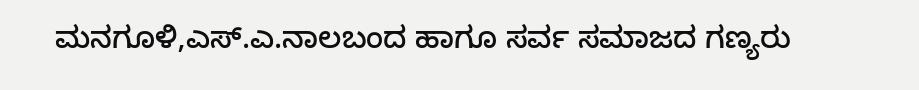ಮನಗೂಳಿ,ಎಸ್.ಎ.ನಾಲಬಂದ ಹಾಗೂ ಸರ್ವ ಸಮಾಜದ ಗಣ್ಯರು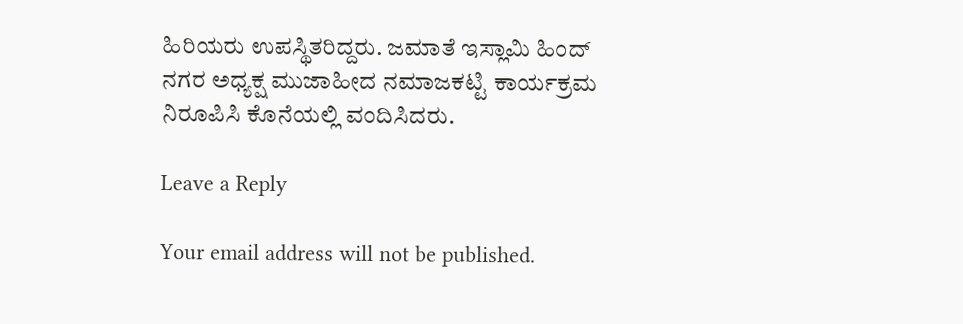ಹಿರಿಯರು ಉಪಸ್ಥಿತರಿದ್ದರು. ಜಮಾತೆ ಇಸ್ಲಾಮಿ ಹಿಂದ್ ನಗರ ಅಧ್ಯಕ್ಷ ಮುಜಾಹೀದ ನಮಾಜಕಟ್ಟಿ ಕಾರ್ಯಕ್ರಮ ನಿರೂಪಿಸಿ ಕೊನೆಯಲ್ಲಿ ವಂದಿಸಿದರು.

Leave a Reply

Your email address will not be published.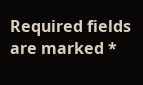Required fields are marked *